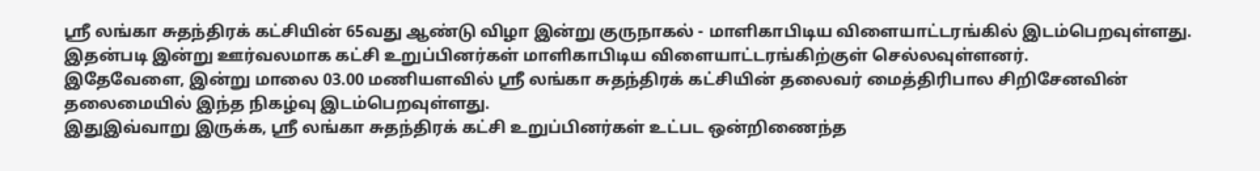ஶ்ரீ லங்கா சுதந்திரக் கட்சியின் 65வது ஆண்டு விழா இன்று குருநாகல் - மாளிகாபிடிய விளையாட்டரங்கில் இடம்பெறவுள்ளது.
இதன்படி இன்று ஊர்வலமாக கட்சி உறுப்பினர்கள் மாளிகாபிடிய விளையாட்டரங்கிற்குள் செல்லவுள்ளனர்.
இதேவேளை, இன்று மாலை 03.00 மணியளவில் ஶ்ரீ லங்கா சுதந்திரக் கட்சியின் தலைவர் மைத்திரிபால சிறிசேனவின் தலைமையில் இந்த நிகழ்வு இடம்பெறவுள்ளது.
இதுஇவ்வாறு இருக்க, ஶ்ரீ லங்கா சுதந்திரக் கட்சி உறுப்பினர்கள் உட்பட ஒன்றிணைந்த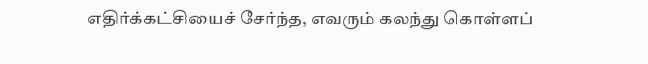எதிர்க்கட்சியைச் சேர்ந்த, எவரும் கலந்து கொள்ளப்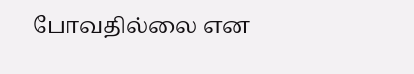போவதில்லை என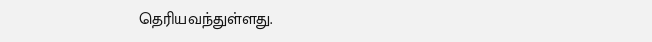தெரியவந்துள்ளது.